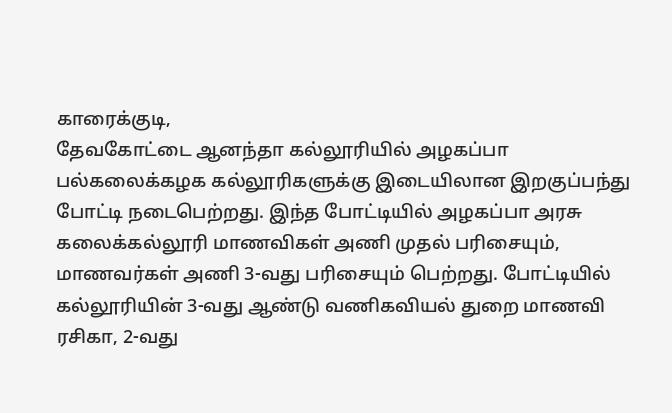காரைக்குடி,
தேவகோட்டை ஆனந்தா கல்லூரியில் அழகப்பா பல்கலைக்கழக கல்லூரிகளுக்கு இடையிலான இறகுப்பந்து போட்டி நடைபெற்றது. இந்த போட்டியில் அழகப்பா அரசு கலைக்கல்லூரி மாணவிகள் அணி முதல் பரிசையும், மாணவர்கள் அணி 3-வது பரிசையும் பெற்றது. போட்டியில் கல்லூரியின் 3-வது ஆண்டு வணிகவியல் துறை மாணவி ரசிகா, 2-வது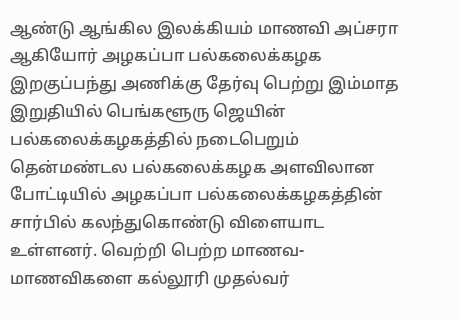ஆண்டு ஆங்கில இலக்கியம் மாணவி அப்சரா ஆகியோர் அழகப்பா பல்கலைக்கழக இறகுப்பந்து அணிக்கு தேர்வு பெற்று இம்மாத இறுதியில் பெங்களூரு ஜெயின் பல்கலைக்கழகத்தில் நடைபெறும் தென்மண்டல பல்கலைக்கழக அளவிலான போட்டியில் அழகப்பா பல்கலைக்கழகத்தின் சார்பில் கலந்துகொண்டு விளையாட உள்ளனர். வெற்றி பெற்ற மாணவ-மாணவிகளை கல்லூரி முதல்வர்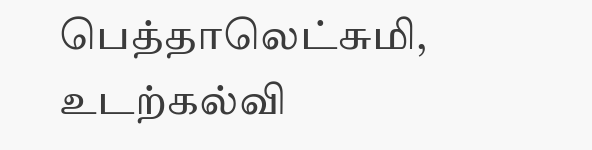பெத்தாலெட்சுமி, உடற்கல்வி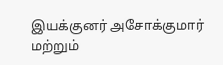இயக்குனர் அசோக்குமார் மற்றும்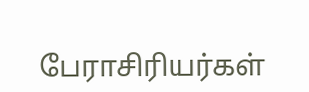பேராசிரியர்கள்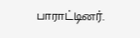பாராட்டினர்.